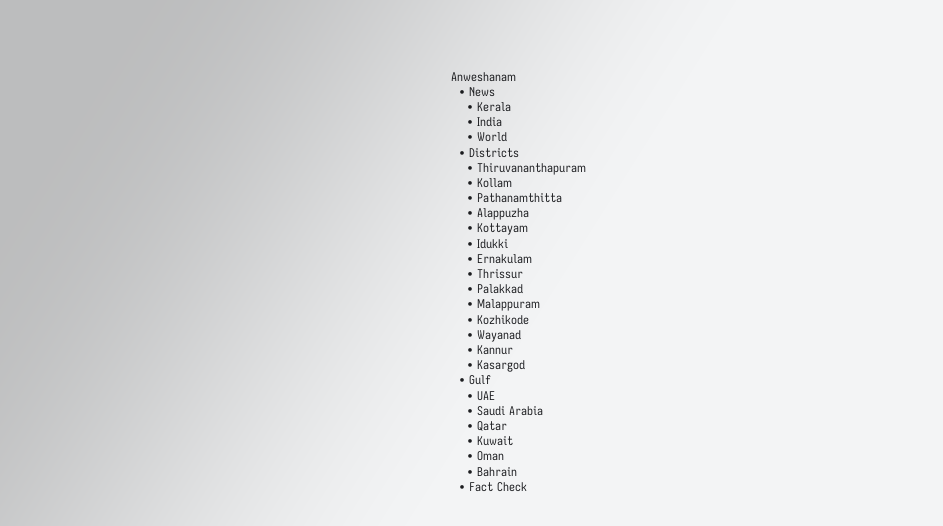Anweshanam
  • News
    • Kerala
    • India
    • World
  • Districts
    • Thiruvananthapuram
    • Kollam
    • Pathanamthitta
    • Alappuzha
    • Kottayam
    • Idukki
    • Ernakulam
    • Thrissur
    • Palakkad
    • Malappuram
    • Kozhikode
    • Wayanad
    • Kannur
    • Kasargod
  • Gulf
    • UAE
    • Saudi Arabia
    • Qatar
    • Kuwait
    • Oman
    • Bahrain
  • Fact Check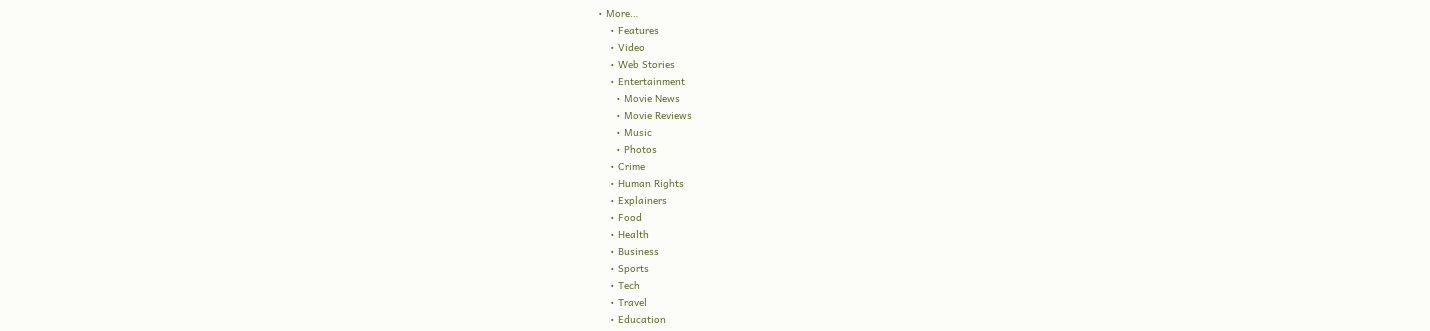• More…
    • Features
    • Video
    • Web Stories
    • Entertainment
      • Movie News
      • Movie Reviews
      • Music
      • Photos
    • Crime
    • Human Rights
    • Explainers
    • Food
    • Health
    • Business
    • Sports
    • Tech
    • Travel
    • Education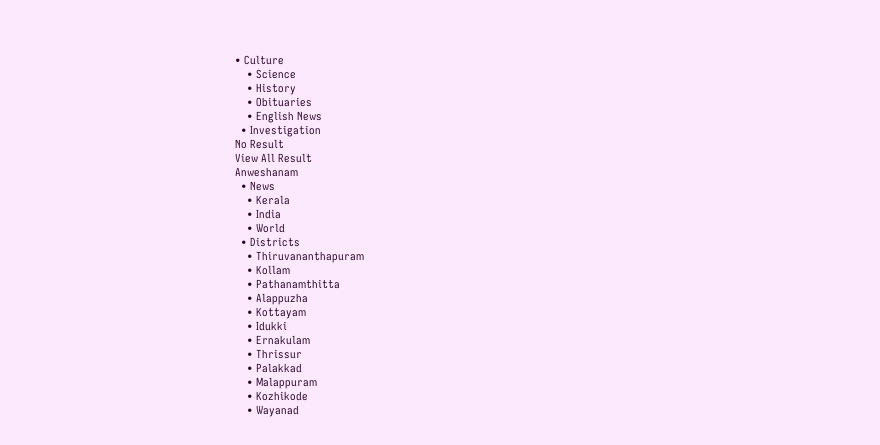• Culture
    • Science
    • History
    • Obituaries
    • English News
  • Investigation
No Result
View All Result
Anweshanam
  • News
    • Kerala
    • India
    • World
  • Districts
    • Thiruvananthapuram
    • Kollam
    • Pathanamthitta
    • Alappuzha
    • Kottayam
    • Idukki
    • Ernakulam
    • Thrissur
    • Palakkad
    • Malappuram
    • Kozhikode
    • Wayanad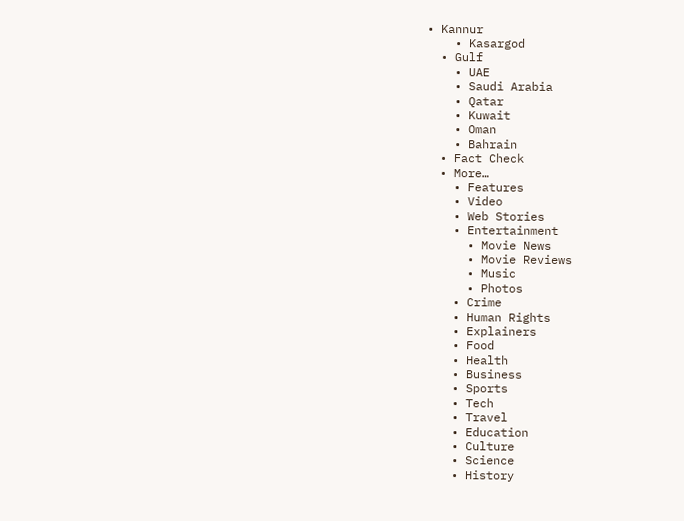• Kannur
    • Kasargod
  • Gulf
    • UAE
    • Saudi Arabia
    • Qatar
    • Kuwait
    • Oman
    • Bahrain
  • Fact Check
  • More…
    • Features
    • Video
    • Web Stories
    • Entertainment
      • Movie News
      • Movie Reviews
      • Music
      • Photos
    • Crime
    • Human Rights
    • Explainers
    • Food
    • Health
    • Business
    • Sports
    • Tech
    • Travel
    • Education
    • Culture
    • Science
    • History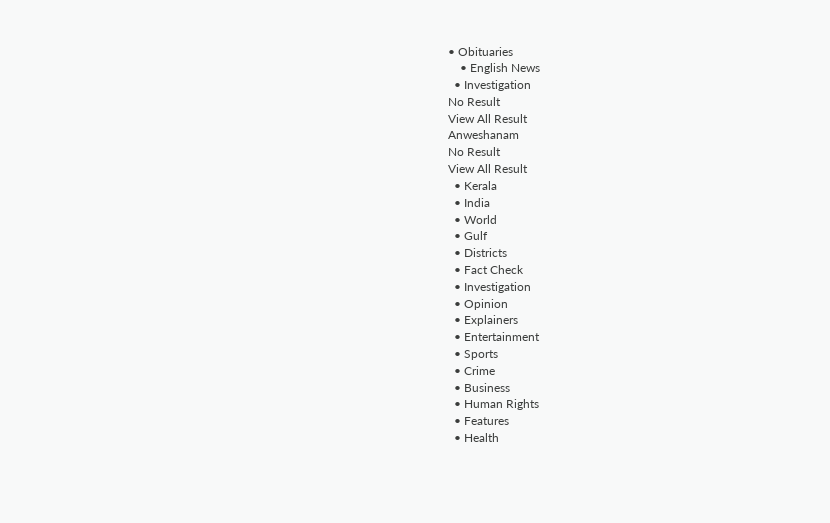• Obituaries
    • English News
  • Investigation
No Result
View All Result
Anweshanam
No Result
View All Result
  • Kerala
  • India
  • World
  • Gulf
  • Districts
  • Fact Check
  • Investigation
  • Opinion
  • Explainers
  • Entertainment
  • Sports
  • Crime
  • Business
  • Human Rights
  • Features
  • Health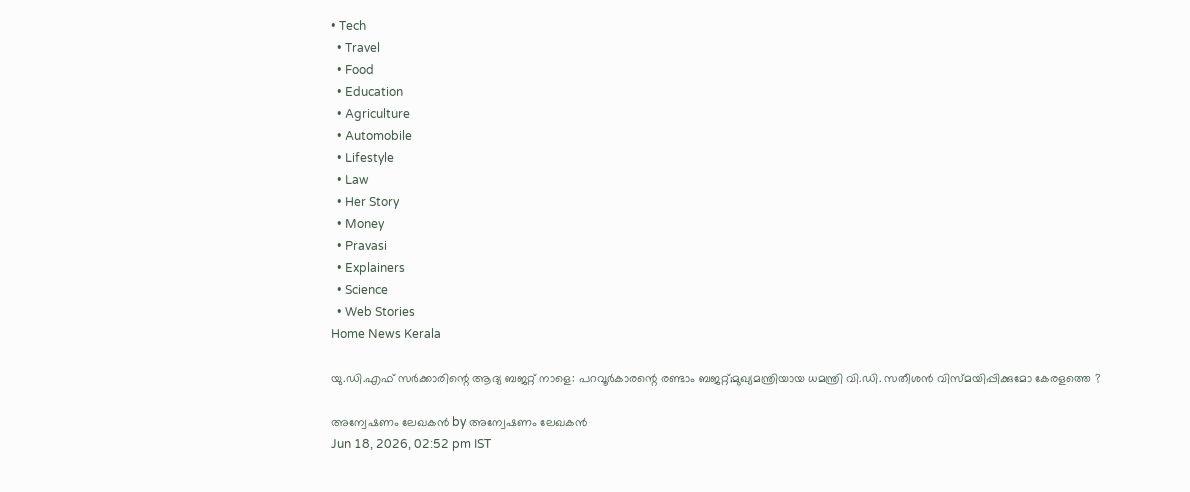• Tech
  • Travel
  • Food
  • Education
  • Agriculture
  • Automobile
  • Lifestyle
  • Law
  • Her Story
  • Money
  • Pravasi
  • Explainers
  • Science
  • Web Stories
Home News Kerala

യു.ഡി.എഫ് സര്‍ക്കാരിന്റെ ആദ്യ ബജറ്റ് നാളെ: പറവൂര്‍കാരന്റെ രണ്ടാം ബജറ്റ്;മുഖ്യമന്ത്രിയായ ധമന്ത്രി വി.ഡി. സതീശന്‍ വിസ്മയിപ്പിക്കുമോ കേരളത്തെ ?

അന്വേഷണം ലേഖകൻ by അന്വേഷണം ലേഖകൻ
Jun 18, 2026, 02:52 pm IST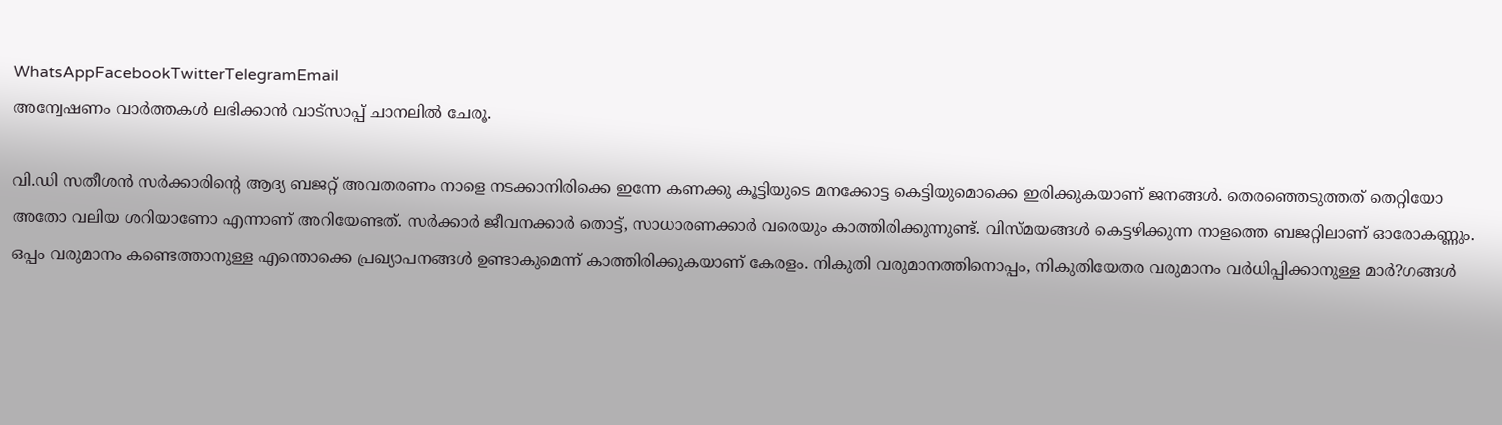WhatsAppFacebookTwitterTelegramEmail
അന്വേഷണം വാർത്തകൾ ലഭിക്കാന്‍ വാട്സാപ്പ് ചാനലില്‍ ചേരൂ.

വി.ഡി സതീശന്‍ സര്‍ക്കാരിന്റെ ആദ്യ ബജറ്റ് അവതരണം നാളെ നടക്കാനിരിക്കെ ഇന്നേ കണക്കു കൂട്ടിയുടെ മനക്കോട്ട കെട്ടിയുമൊക്കെ ഇരിക്കുകയാണ് ജനങ്ങള്‍. തെരഞ്ഞെടുത്തത് തെറ്റിയോ അതോ വലിയ ശറിയാണോ എന്നാണ് അറിയേണ്ടത്. സര്‍ക്കാര്‍ ജീവനക്കാര്‍ തൊട്ട്, സാധാരണക്കാര്‍ വരെയും കാത്തിരിക്കുന്നുണ്ട്. വിസ്മയങ്ങള്‍ കെട്ടഴിക്കുന്ന നാളത്തെ ബജറ്റിലാണ് ഓരോകണ്ണും. ഒപ്പം വരുമാനം കണ്ടെത്താനുള്ള എന്തൊക്കെ പ്രഖ്യാപനങ്ങള്‍ ഉണ്ടാകുമെന്ന് കാത്തിരിക്കുകയാണ് കേരളം. നികുതി വരുമാനത്തിനൊപ്പം, നികുതിയേതര വരുമാനം വര്‍ധിപ്പിക്കാനുള്ള മാര്‍?ഗങ്ങള്‍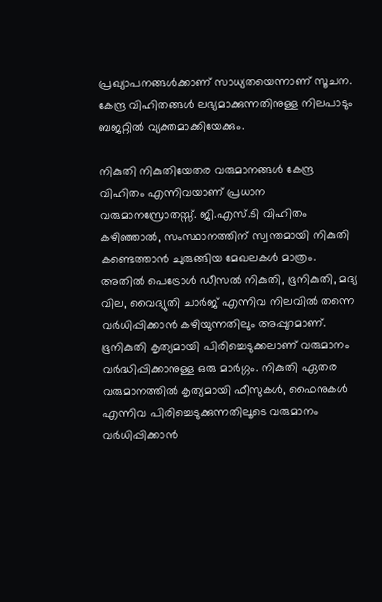പ്രഖ്യാപനങ്ങള്‍ക്കാണ് സാധ്യതയെന്നാണ് സൂചന. കേന്ദ്ര വിഹിതങ്ങള്‍ ലഭ്യമാക്കുന്നതിനുള്ള നിലപാടും ബജറ്റില്‍ വ്യക്തമാക്കിയേക്കും.

നികുതി നികുതിയേതര വരുമാനങ്ങള്‍ കേന്ദ്ര വിഹിതം എന്നിവയാണ് പ്രധാന വരുമാനസ്രോതസ്സ്. ജി.എസ്.ടി വിഹിതം കഴിഞ്ഞാല്‍, സംസ്ഥാനത്തിന് സ്വന്തമായി നികുതി കണ്ടെത്താന്‍ ചുരുങ്ങിയ മേഖലകള്‍ മാത്രം. അതില്‍ പെട്രോള്‍ ഡീസല്‍ നികുതി, ഭൂനികുതി, മദ്യ വില, വൈദ്യുതി ചാര്‍ജ് എന്നിവ നിലവില്‍ തന്നെ വര്‍ധിപ്പിക്കാന്‍ കഴിയുന്നതിലും അപ്പുറമാണ്. ഭൂനികുതി കൃത്യമായി പിരിച്ചെടുക്കലാണ് വരുമാനം വര്‍ദ്ധിപ്പിക്കാനുള്ള ഒരു മാര്‍ഗ്ഗം. നികുതി ഏതര വരുമാനത്തില്‍ കൃത്യമായി ഫീസുകള്‍, ഫൈനുകള്‍ എന്നിവ പിരിച്ചെടുക്കുന്നതിലൂടെ വരുമാനം വര്‍ധിപ്പിക്കാന്‍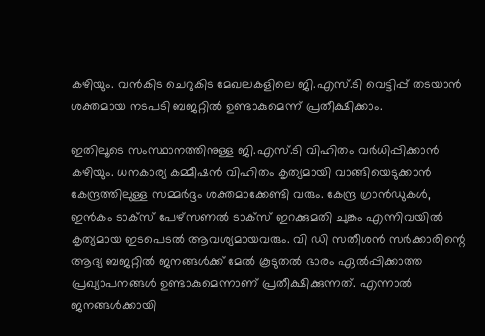കഴിയും. വന്‍കിട ചെറുകിട മേഖലകളിലെ ജി.എസ്.ടി വെട്ടിപ്പ് തടയാന്‍ ശക്തമായ നടപടി ബജറ്റില്‍ ഉണ്ടാകുമെന്ന് പ്രതീക്ഷിക്കാം.

ഇതിലൂടെ സംസ്ഥാനത്തിനുള്ള ജി.എസ്.ടി വിഹിതം വര്‍ധിപ്പിക്കാന്‍ കഴിയും. ധനകാര്യ കമ്മീഷന്‍ വിഹിതം കൃത്യമായി വാങ്ങിയെടുക്കാന്‍ കേന്ദ്രത്തിലുള്ള സമ്മര്‍ദ്ദം ശക്തമാക്കേണ്ടി വരും. കേന്ദ്ര ഗ്രാന്‍ഡുകള്‍, ഇന്‍കം ടാക്‌സ് പേഴ്‌സണല്‍ ടാക്‌സ് ഇറക്കുമതി ചുങ്കം എന്നിവയില്‍ കൃത്യമായ ഇടപെടല്‍ ആവശ്യമായവരും. വി ഡി സതീശന്‍ സര്‍ക്കാരിന്റെ ആദ്യ ബജറ്റില്‍ ജനങ്ങള്‍ക്ക് മേല്‍ കൂടുതല്‍ ഭാരം ഏല്‍പ്പിക്കാത്ത പ്രഖ്യാപനങ്ങള്‍ ഉണ്ടാകുമെന്നാണ് പ്രതീക്ഷിക്കുന്നത്. എന്നാല്‍ ജനങ്ങള്‍ക്കായി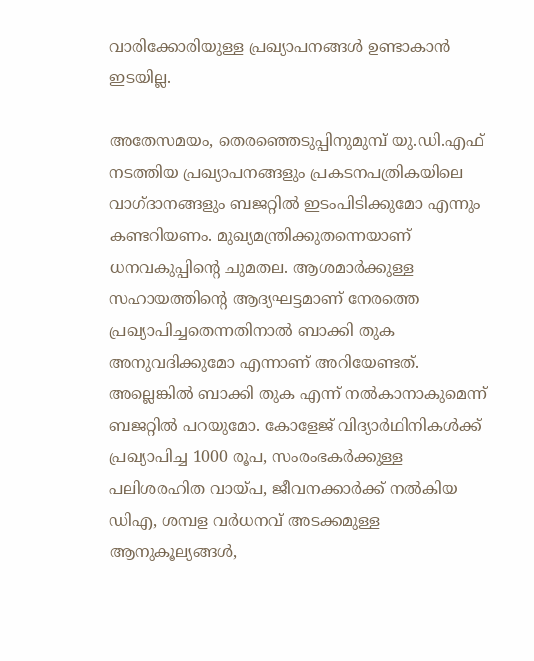വാരിക്കോരിയുള്ള പ്രഖ്യാപനങ്ങള്‍ ഉണ്ടാകാന്‍ ഇടയില്ല.

അതേസമയം, തെരഞ്ഞെടുപ്പിനുമുമ്പ് യു.ഡി.എഫ് നടത്തിയ പ്രഖ്യാപനങ്ങളും പ്രകടനപത്രികയിലെ വാഗ്ദാനങ്ങളും ബജറ്റില്‍ ഇടംപിടിക്കുമോ എന്നും കണ്ടറിയണം. മുഖ്യമന്ത്രിക്കുതന്നെയാണ് ധനവകുപ്പിന്റെ ചുമതല. ആശമാര്‍ക്കുള്ള സഹായത്തിന്റെ ആദ്യഘട്ടമാണ് നേരത്തെ പ്രഖ്യാപിച്ചതെന്നതിനാല്‍ ബാക്കി തുക അനുവദിക്കുമോ എന്നാണ് അറിയേണ്ടത്. അല്ലെങ്കില്‍ ബാക്കി തുക എന്ന് നല്‍കാനാകുമെന്ന് ബജറ്റില്‍ പറയുമോ. കോളേജ് വിദ്യാര്‍ഥിനികള്‍ക്ക് പ്രഖ്യാപിച്ച 1000 രൂപ, സംരംഭകര്‍ക്കുള്ള പലിശരഹിത വായ്പ, ജീവനക്കാര്‍ക്ക് നല്‍കിയ ഡിഎ, ശമ്പള വര്‍ധനവ് അടക്കമുള്ള ആനുകൂല്യങ്ങള്‍,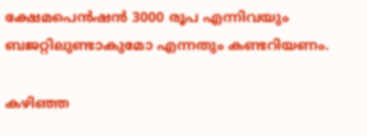ക്ഷേമപെന്‍ഷന്‍ 3000 രൂപ എന്നിവയും ബജറ്റിലുണ്ടാകുമോ എന്നതും കണ്ടറിയണം.

കഴിഞ്ഞ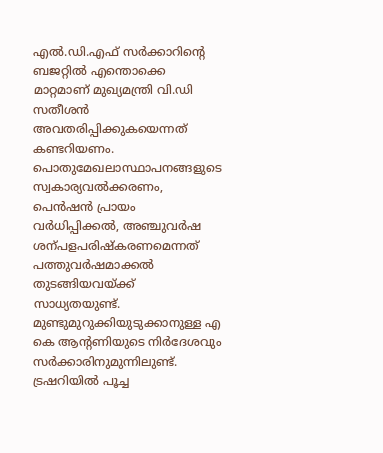എല്‍.ഡി.എഫ് സര്‍ക്കാറിന്റെ ബജറ്റില്‍ എന്തൊക്കെ മാറ്റമാണ് മുഖ്യമന്ത്രി വി.ഡി സതീശന്‍ അവതരിപ്പിക്കുകയെന്നത് കണ്ടറിയണം. പൊതുമേഖലാസ്ഥാപനങ്ങളുടെ സ്വകാര്യവല്‍ക്കരണം, പെന്‍ഷന്‍ പ്രായം വര്‍ധിപ്പിക്കല്‍, അഞ്ചുവര്‍ഷ ശന്പളപരിഷ്‌കരണമെന്നത് പത്തുവര്‍ഷമാക്കല്‍ തുടങ്ങിയവയ്ക്ക് സാധ്യതയുണ്ട്. മുണ്ടുമുറുക്കിയുടുക്കാനുള്ള എ കെ ആന്റണിയുടെ നിര്‍ദേശവും സര്‍ക്കാരിനുമുന്നിലുണ്ട്. ട്രഷറിയില്‍ പൂച്ച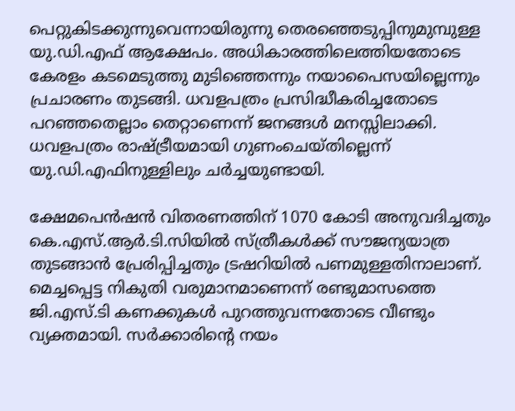പെറ്റുകിടക്കുന്നുവെന്നായിരുന്നു തെരഞ്ഞെടുപ്പിനുമുമ്പുള്ള യു.ഡി.എഫ് ആക്ഷേപം. അധികാരത്തിലെത്തിയതോടെ കേരളം കടമെടുത്തു മുടിഞ്ഞെന്നും നയാപൈസയില്ലെന്നും പ്രചാരണം തുടങ്ങി. ധവളപത്രം പ്രസിദ്ധീകരിച്ചതോടെ പറഞ്ഞതെല്ലാം തെറ്റാണെന്ന് ജനങ്ങള്‍ മനസ്സിലാക്കി. ധവളപത്രം രാഷ്ട്രീയമായി ഗുണംചെയ്തില്ലെന്ന് യു.ഡി.എഫിനുള്ളിലും ചര്‍ച്ചയുണ്ടായി.

ക്ഷേമപെന്‍ഷന്‍ വിതരണത്തിന് 1070 കോടി അനുവദിച്ചതും കെ.എസ്.ആര്‍.ടി.സിയില്‍ സ്ത്രീകള്‍ക്ക് സൗജന്യയാത്ര തുടങ്ങാന്‍ പ്രേരിപ്പിച്ചതും ട്രഷറിയില്‍ പണമുള്ളതിനാലാണ്. മെച്ചപ്പെട്ട നികുതി വരുമാനമാണെന്ന് രണ്ടുമാസത്തെ ജി.എസ്.ടി കണക്കുകള്‍ പുറത്തുവന്നതോടെ വീണ്ടും വ്യക്തമായി. സര്‍ക്കാരിന്റെ നയം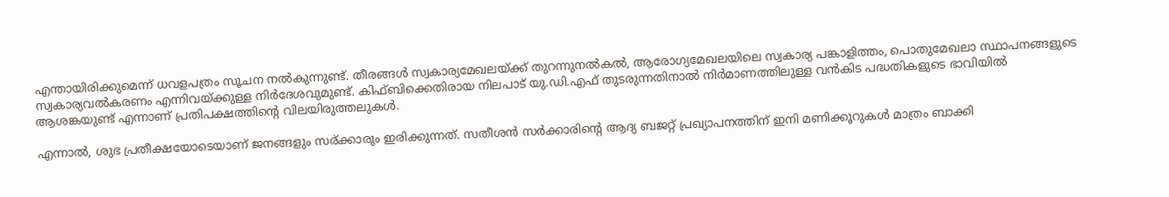എന്തായിരിക്കുമെന്ന് ധവളപത്രം സൂചന നല്‍കുന്നുണ്ട്. തീരങ്ങള്‍ സ്വകാര്യമേഖലയ്ക്ക് തുറന്നുനല്‍കല്‍, ആരോഗ്യമേഖലയിലെ സ്വകാര്യ പങ്കാളിത്തം, പൊതുമേഖലാ സ്ഥാപനങ്ങളുടെ സ്വകാര്യവല്‍കരണം എന്നിവയ്ക്കുള്ള നിര്‍ദേശവുമുണ്ട്. കിഫ്ബിക്കെതിരായ നിലപാട് യു.ഡി.എഫ് തുടരുന്നതിനാല്‍ നിര്‍മാണത്തിലുള്ള വന്‍കിട പദ്ധതികളുടെ ഭാവിയില്‍ ആശങ്കയുണ്ട് എന്നാണ് പ്രതിപക്ഷത്തിന്റെ വിലയിരുത്തലുകള്‍.

എന്നാല്‍, ശുഭ പ്രതീക്ഷയോടെയാണ് ജനങ്ങളും സര്ക്കാരും ഇരിക്കുന്നത്. സതീശന്‍ സര്‍ക്കാരിന്റെ ആദ്യ ബജറ്റ് പ്രഖ്യാപനത്തിന് ഇനി മണിക്കൂറുകള്‍ മാത്രം ബാക്കി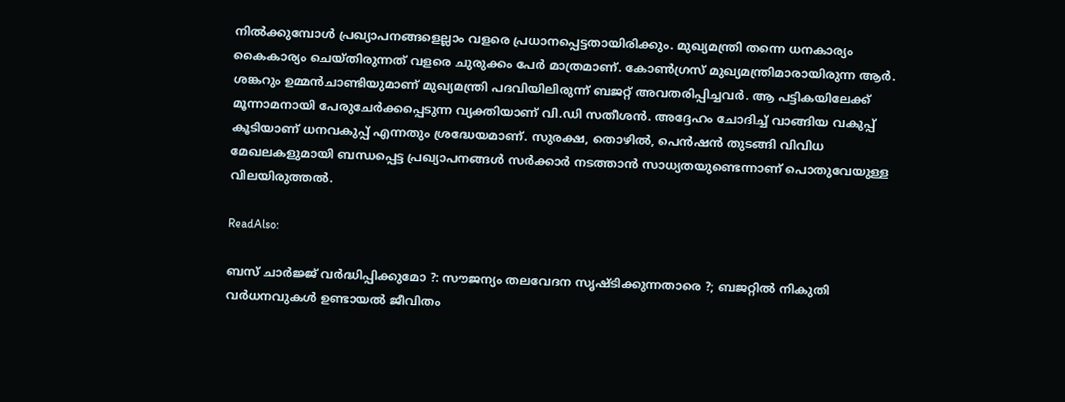നില്‍ക്കുമ്പോള്‍ പ്രഖ്യാപനങ്ങളെല്ലാം വളരെ പ്രധാനപ്പെട്ടതായിരിക്കും. മുഖ്യമന്ത്രി തന്നെ ധനകാര്യം കൈകാര്യം ചെയ്തിരുന്നത് വളരെ ചുരുക്കം പേര്‍ മാത്രമാണ്. കോണ്‍ഗ്രസ് മുഖ്യമന്ത്രിമാരായിരുന്ന ആര്‍. ശങ്കറും ഉമ്മന്‍ചാണ്ടിയുമാണ് മുഖ്യമന്ത്രി പദവിയിലിരുന്ന് ബജറ്റ് അവതരിപ്പിച്ചവര്‍. ആ പട്ടികയിലേക്ക് മൂന്നാമനായി പേരുചേര്‍ക്കപ്പെടുന്ന വ്യക്തിയാണ് വി.ഡി സതീശന്‍. അദ്ദേഹം ചോദിച്ച് വാങ്ങിയ വകുപ്പ് കൂടിയാണ് ധനവകുപ്പ് എന്നതും ശ്രദ്ധേയമാണ്. സുരക്ഷ, തൊഴില്‍, പെന്‍ഷന്‍ തുടങ്ങി വിവിധ മേഖലകളുമായി ബന്ധപ്പെട്ട പ്രഖ്യാപനങ്ങള്‍ സര്‍ക്കാര്‍ നടത്താന്‍ സാധ്യതയുണ്ടെന്നാണ് പൊതുവേയുള്ള വിലയിരുത്തല്‍.

ReadAlso:

ബസ് ചാര്‍ജ്ജ് വര്‍ദ്ധിപ്പിക്കുമോ ?: സൗജന്യം തലവേദന സൃഷ്ടിക്കുന്നതാരെ ?; ബജറ്റില്‍ നികുതി വര്‍ധനവുകള്‍ ഉണ്ടായല്‍ ജീവിതം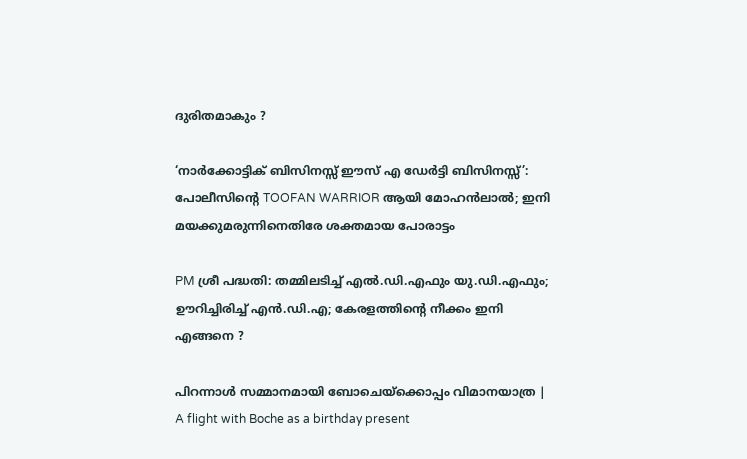ദുരിതമാകും ?

‘നാര്‍ക്കോട്ടിക് ബിസിനസ്സ് ഈസ് എ ഡേര്‍ട്ടി ബിസിനസ്സ്’: പോലീസിന്റെ TOOFAN WARRIOR ആയി മോഹന്‍ലാല്‍; ഇനി മയക്കുമരുന്നിനെതിരേ ശക്തമായ പോരാട്ടം

PM ശ്രീ പദ്ധതി: തമ്മിലടിച്ച് എല്‍.ഡി.എഫും യു.ഡി.എഫും; ഊറിച്ചിരിച്ച് എന്‍.ഡി.എ; കേരളത്തിന്റെ നീക്കം ഇനി എങ്ങനെ ?

പിറന്നാള്‍ സമ്മാനമായി ബോചെയ്‌ക്കൊപ്പം വിമാനയാത്ര | A flight with Boche as a birthday present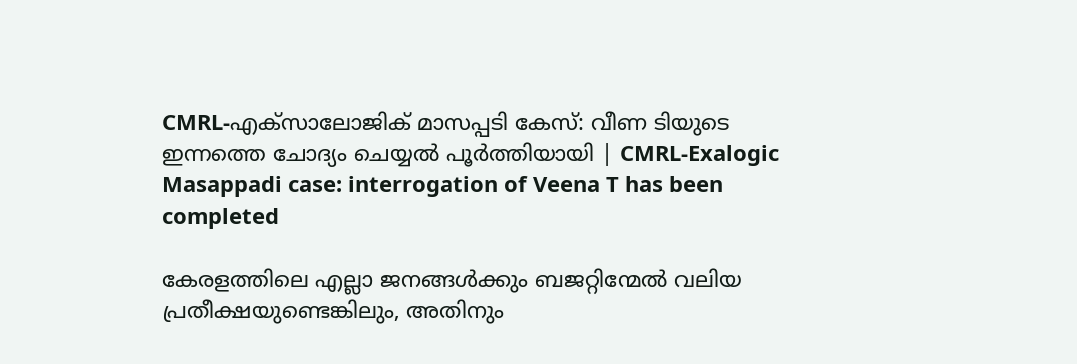CMRL-എക്സാലോജിക് മാസപ്പടി കേസ്: വീണ ടിയുടെ ഇന്നത്തെ ചോദ്യം ചെയ്യൽ പൂർത്തിയായി | CMRL-Exalogic Masappadi case: interrogation of Veena T has been completed

കേരളത്തിലെ എല്ലാ ജനങ്ങള്‍ക്കും ബജറ്റിന്മേല്‍ വലിയ പ്രതീക്ഷയുണ്ടെങ്കിലും, അതിനും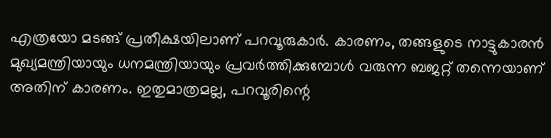എത്രയോ മടങ്ങ് പ്രതീക്ഷയിലാണ് പറവൂരുകാര്‍. കാരണം, തങ്ങളുടെ നാട്ടുകാരന്‍ മുഖ്യമന്ത്രിയായും ധനമന്ത്രിയായും പ്രവര്‍ത്തിക്കുമ്പോള്‍ വരുന്ന ബജറ്റ് തന്നെയാണ് അതിന് കാരണം. ഇതുമാത്രമല്ല, പറവൂരിന്റെ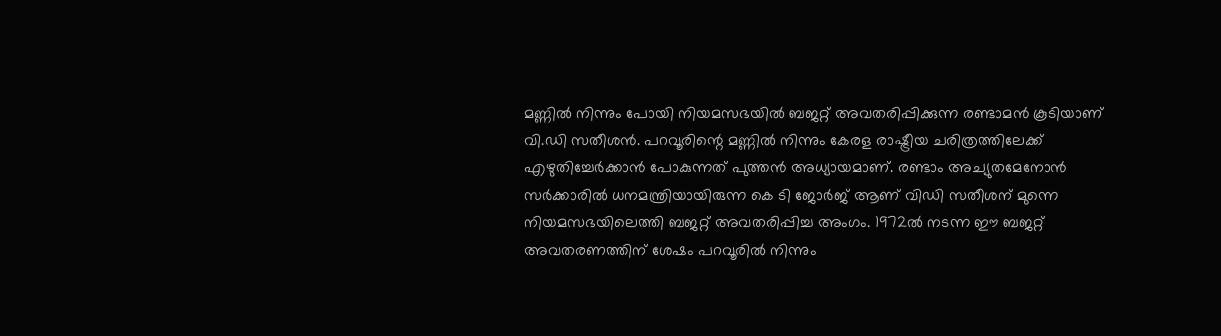മണ്ണില്‍ നിന്നും പോയി നിയമസഭയില്‍ ബജറ്റ് അവതരിപ്പിക്കുന്ന രണ്ടാമന്‍ കൂടിയാണ് വി.ഡി സതീശന്‍. പറവൂരിന്റെ മണ്ണില്‍ നിന്നും കേരള രാഷ്ട്രീയ ചരിത്രത്തിലേക്ക് എഴുതിച്ചേര്‍ക്കാന്‍ പോകുന്നത് പുത്തന്‍ അധ്യായമാണ്. രണ്ടാം അച്യുതമേനോന്‍ സര്‍ക്കാരില്‍ ധനമന്ത്രിയായിരുന്ന കെ ടി ജോര്‍ജ് ആണ് വിഡി സതീശന് മുന്നെ നിയമസഭയിലെത്തി ബജറ്റ് അവതരിപ്പിച്ച അംഗം. 1972ല്‍ നടന്ന ഈ ബജറ്റ് അവതരണത്തിന് ശേഷം പറവൂരില്‍ നിന്നും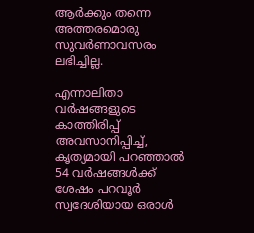ആര്‍ക്കും തന്നെ അത്തരമൊരു സുവര്‍ണാവസരം ലഭിച്ചില്ല.

എന്നാലിതാ വര്‍ഷങ്ങളുടെ കാത്തിരിപ്പ് അവസാനിപ്പിച്ച്, കൃത്യമായി പറഞ്ഞാല്‍ 54 വര്‍ഷങ്ങള്‍ക്ക് ശേഷം പറവൂര്‍ സ്വദേശിയായ ഒരാള്‍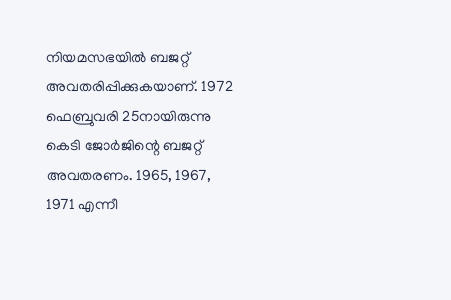നിയമസഭയില്‍ ബജറ്റ് അവതരിപ്പിക്കുകയാണ്. 1972 ഫെബ്രുവരി 25നായിരുന്നു കെടി ജോര്‍ജിന്റെ ബജറ്റ് അവതരണം. 1965, 1967, 1971 എന്നീ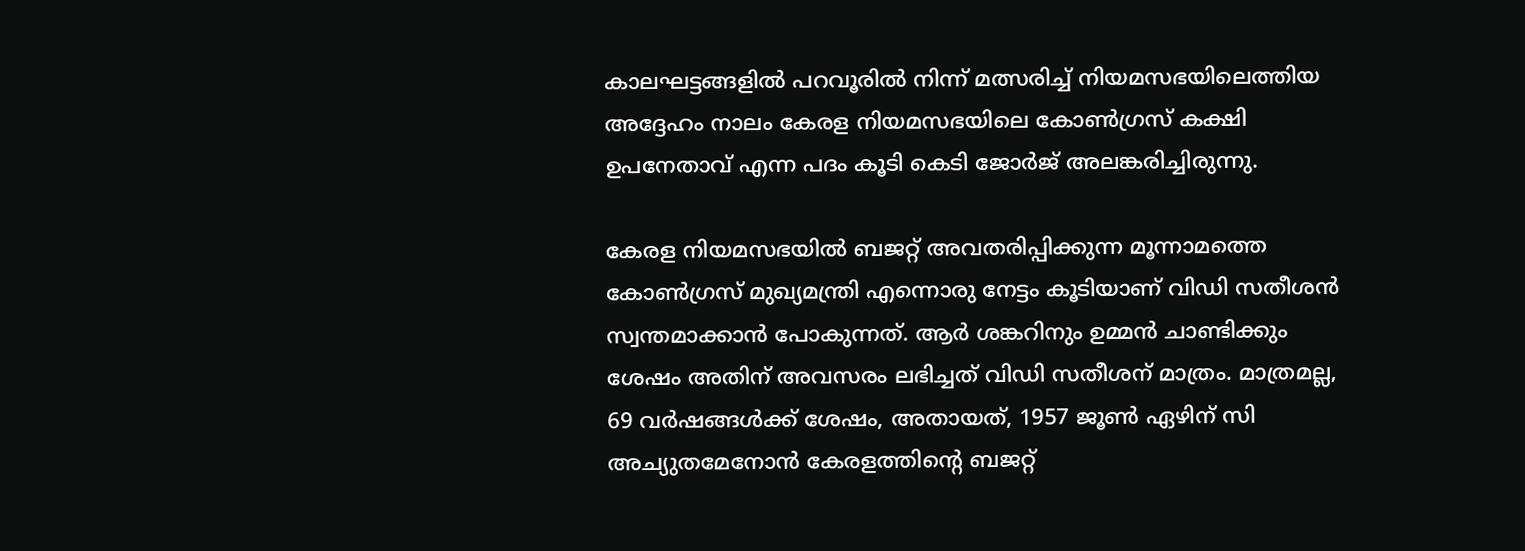കാലഘട്ടങ്ങളില്‍ പറവൂരില്‍ നിന്ന് മത്സരിച്ച് നിയമസഭയിലെത്തിയ അദ്ദേഹം നാലം കേരള നിയമസഭയിലെ കോണ്‍ഗ്രസ് കക്ഷി ഉപനേതാവ് എന്ന പദം കൂടി കെടി ജോര്‍ജ് അലങ്കരിച്ചിരുന്നു.

കേരള നിയമസഭയില്‍ ബജറ്റ് അവതരിപ്പിക്കുന്ന മൂന്നാമത്തെ കോണ്‍ഗ്രസ് മുഖ്യമന്ത്രി എന്നൊരു നേട്ടം കൂടിയാണ് വിഡി സതീശന്‍ സ്വന്തമാക്കാന്‍ പോകുന്നത്. ആര്‍ ശങ്കറിനും ഉമ്മന്‍ ചാണ്ടിക്കും ശേഷം അതിന് അവസരം ലഭിച്ചത് വിഡി സതീശന് മാത്രം. മാത്രമല്ല, 69 വര്‍ഷങ്ങള്‍ക്ക് ശേഷം, അതായത്, 1957 ജൂണ്‍ ഏഴിന് സി അച്യുതമേനോന്‍ കേരളത്തിന്റെ ബജറ്റ്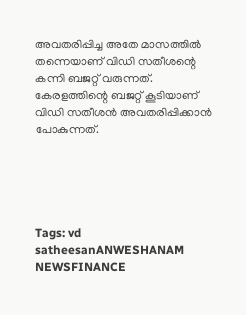അവതരിപ്പിച്ച അതേ മാസത്തില്‍ തന്നെയാണ് വിഡി സതീശന്റെ കന്നി ബജറ്റ് വരുന്നത്. കേരളത്തിന്റെ ബജറ്റ് കൂടിയാണ് വിഡി സതീശന്‍ അവതരിപ്പിക്കാന്‍ പോകുന്നത്.





Tags: vd satheesanANWESHANAM NEWSFINANCE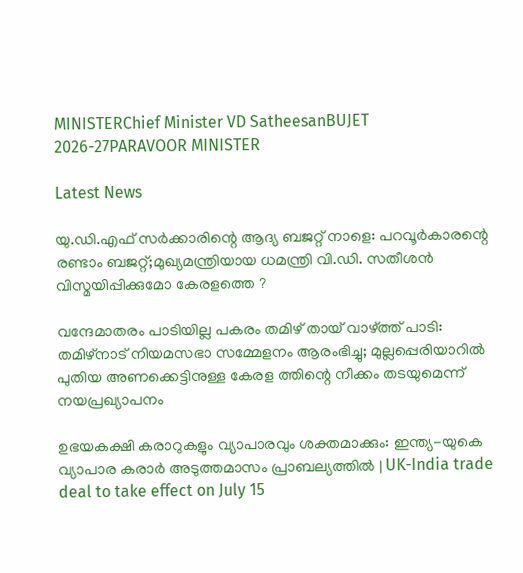MINISTERChief Minister VD SatheesanBUJET 2026-27PARAVOOR MINISTER

Latest News

യു.ഡി.എഫ് സര്‍ക്കാരിന്റെ ആദ്യ ബജറ്റ് നാളെ: പറവൂര്‍കാരന്റെ രണ്ടാം ബജറ്റ്;മുഖ്യമന്ത്രിയായ ധമന്ത്രി വി.ഡി. സതീശന്‍ വിസ്മയിപ്പിക്കുമോ കേരളത്തെ ?

വന്ദേമാതരം പാടിയില്ല പകരം തമിഴ് തായ് വാഴ്ത്ത് പാടി: തമിഴ്‌നാട് നിയമസഭാ സമ്മേളനം ആരംഭിച്ചു; മുല്ലപ്പെരിയാറില്‍ പുതിയ അണക്കെട്ടിനുള്ള കേരള ത്തിന്റെ നീക്കം തടയുമെന്ന് നയപ്രഖ്യാപനം

ഉഭയകക്ഷി കരാറുകളും വ്യാപാരവും ശക്തമാക്കും: ഇന്ത്യ-യുകെ വ്യാപാര കരാർ അടുത്തമാസം പ്രാബല്യത്തിൽ | UK-India trade deal to take effect on July 15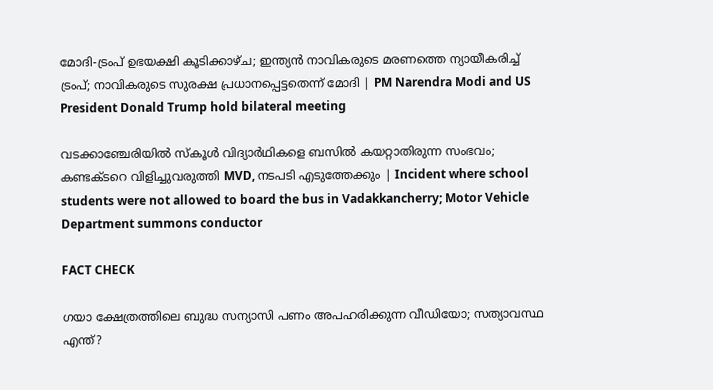മോദി-ട്രംപ് ഉഭയക്ഷി കൂടിക്കാഴ്ച; ഇന്ത്യൻ നാവികരുടെ മരണത്തെ ന്യായീകരിച്ച് ട്രംപ്; നാവികരുടെ സുരക്ഷ പ്രധാനപ്പെട്ടതെന്ന് മോദി | PM Narendra Modi and US President Donald Trump hold bilateral meeting

വടക്കാഞ്ചേരിയില്‍ സ്‌കൂള്‍ വിദ്യാര്‍ഥികളെ ബസില്‍ കയറ്റാതിരുന്ന സംഭവം; കണ്ടക്ടറെ വിളിച്ചുവരുത്തി MVD, നടപടി എടുത്തേക്കും | Incident where school students were not allowed to board the bus in Vadakkancherry; Motor Vehicle Department summons conductor

FACT CHECK

ഗയാ ക്ഷേത്രത്തിലെ ബുദ്ധ സന്യാസി പണം അപഹരിക്കുന്ന വീഡിയോ; സത്യാവസ്ഥ എന്ത്?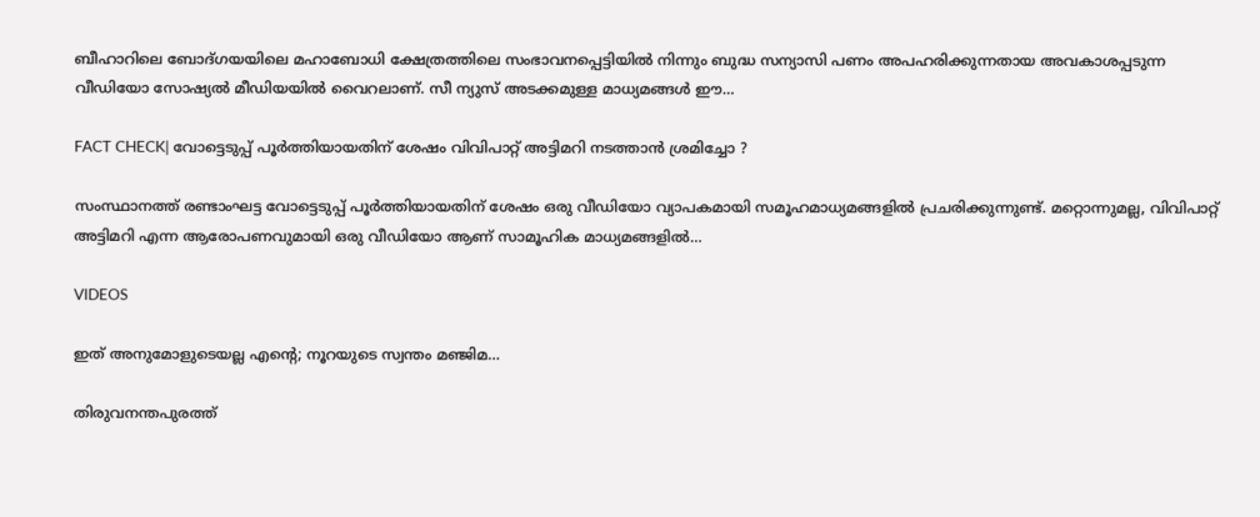ബീഹാറിലെ ബോദ്ഗയയിലെ മഹാബോധി ക്ഷേത്രത്തിലെ സംഭാവനപ്പെട്ടിയില്‍ നിന്നും ബുദ്ധ സന്യാസി പണം അപഹരിക്കുന്നതായ അവകാശപ്പടുന്ന വീഡിയോ സോഷ്യല്‍ മീഡിയയില്‍ വൈറലാണ്. സീ ന്യുസ് അടക്കമുള്ള മാധ്യമങ്ങള്‍ ഈ...

FACT CHECK| വോട്ടെടുപ്പ് പൂർത്തിയായതിന് ശേഷം വിവിപാറ്റ് അട്ടിമറി നടത്താൻ ശ്രമിച്ചോ ?

സംസ്ഥാനത്ത് രണ്ടാംഘട്ട വോട്ടെടുപ്പ് പൂർത്തിയായതിന് ശേഷം ഒരു വീഡിയോ വ്യാപകമായി സമൂഹമാധ്യമങ്ങളിൽ പ്രചരിക്കുന്നുണ്ട്. മറ്റൊന്നുമല്ല, വിവിപാറ്റ് അട്ടിമറി എന്ന ആരോപണവുമായി ഒരു വീഡിയോ ആണ് സാമൂഹിക മാധ്യമങ്ങളിൽ...

VIDEOS

ഇത് അനുമോളുടെയല്ല എന്റെ; നൂറയുടെ സ്വന്തം മഞ്ജിമ…

തിരുവനന്തപുരത്ത്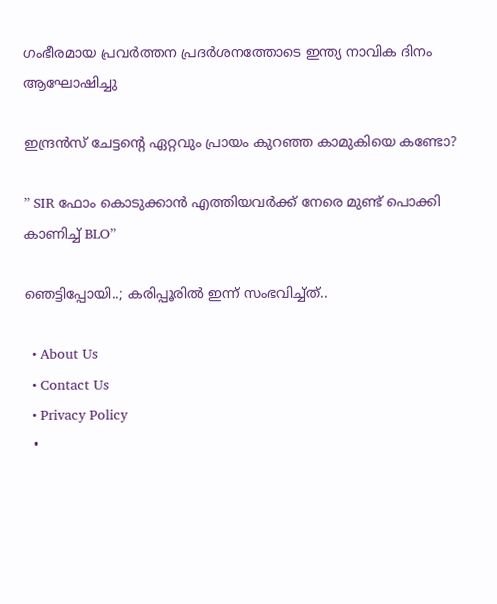ഗംഭീരമായ പ്രവർത്തന പ്രദർശനത്തോടെ ഇന്ത്യ നാവിക ദിനം ആഘോഷിച്ചു

ഇന്ദ്രൻസ് ചേട്ടന്റെ ഏറ്റവും പ്രായം കുറഞ്ഞ കാമുകിയെ കണ്ടോ?

” SIR ഫോം കൊടുക്കാൻ എത്തിയവർക്ക് നേരെ മുണ്ട് പൊക്കി കാണിച്ച് BLO”

ഞെട്ടിപ്പോയി..; കരിപ്പൂരിൽ ഇന്ന് സംഭവിച്ച്ത്..

  • About Us
  • Contact Us
  • Privacy Policy
  •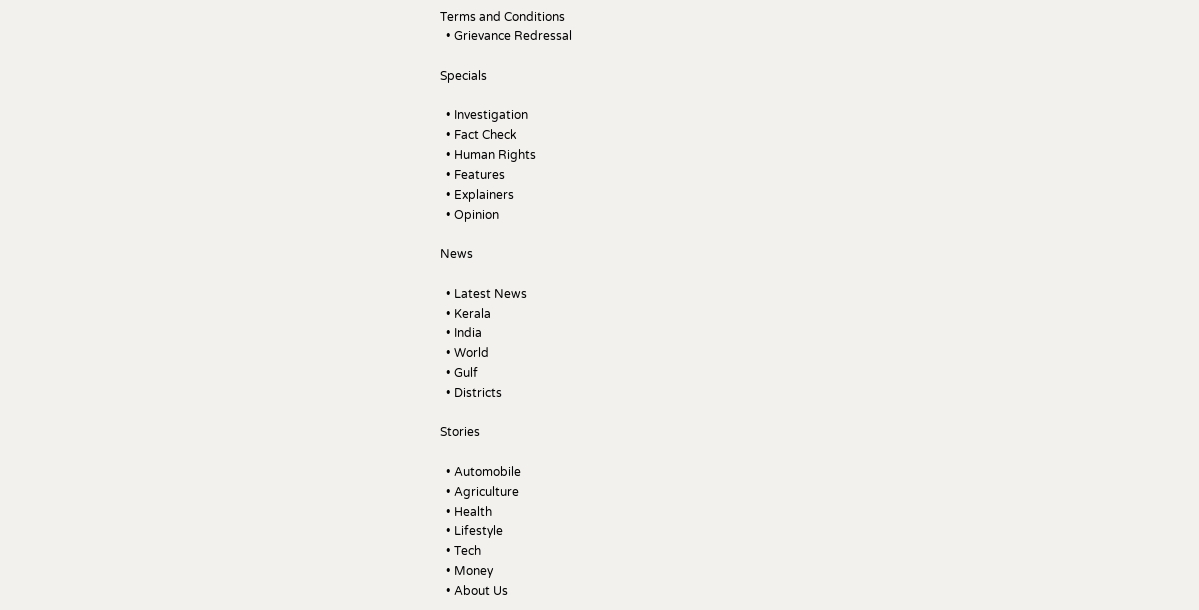Terms and Conditions
  • Grievance Redressal

Specials

  • Investigation
  • Fact Check
  • Human Rights
  • Features
  • Explainers
  • Opinion

News

  • Latest News
  • Kerala
  • India
  • World
  • Gulf
  • Districts

Stories

  • Automobile
  • Agriculture
  • Health
  • Lifestyle
  • Tech
  • Money
  • About Us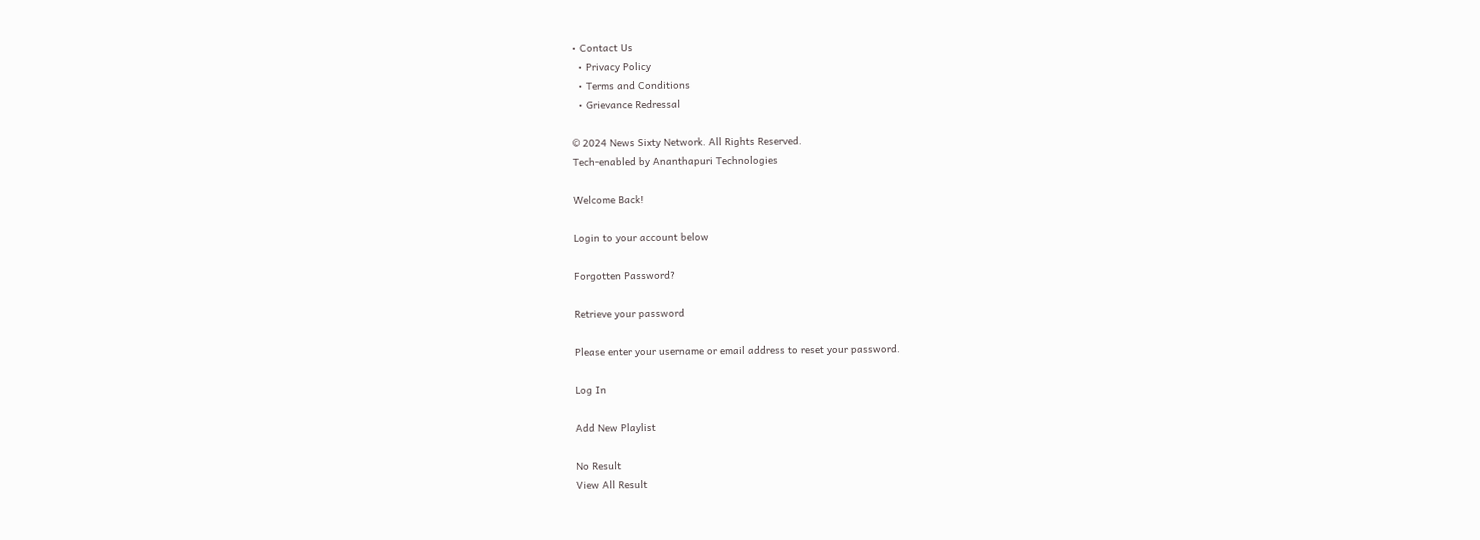• Contact Us
  • Privacy Policy
  • Terms and Conditions
  • Grievance Redressal

© 2024 News Sixty Network. All Rights Reserved.
Tech-enabled by Ananthapuri Technologies

Welcome Back!

Login to your account below

Forgotten Password?

Retrieve your password

Please enter your username or email address to reset your password.

Log In

Add New Playlist

No Result
View All Result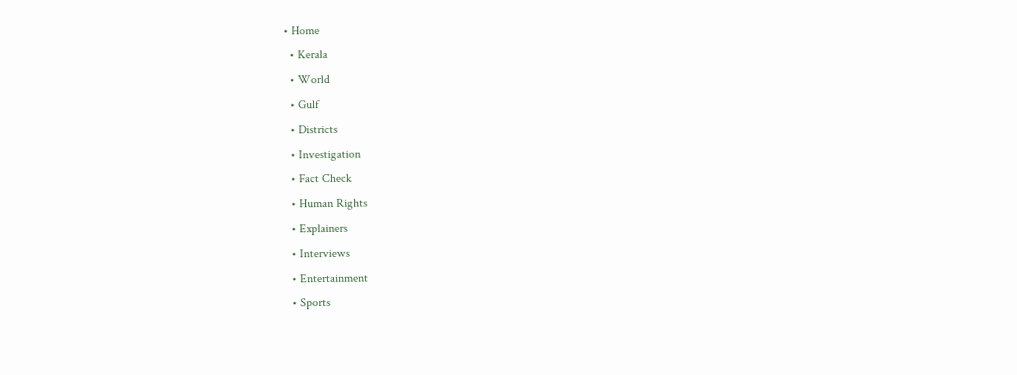• Home
  • Kerala
  • World
  • Gulf
  • Districts
  • Investigation
  • Fact Check
  • Human Rights
  • Explainers
  • Interviews
  • Entertainment
  • Sports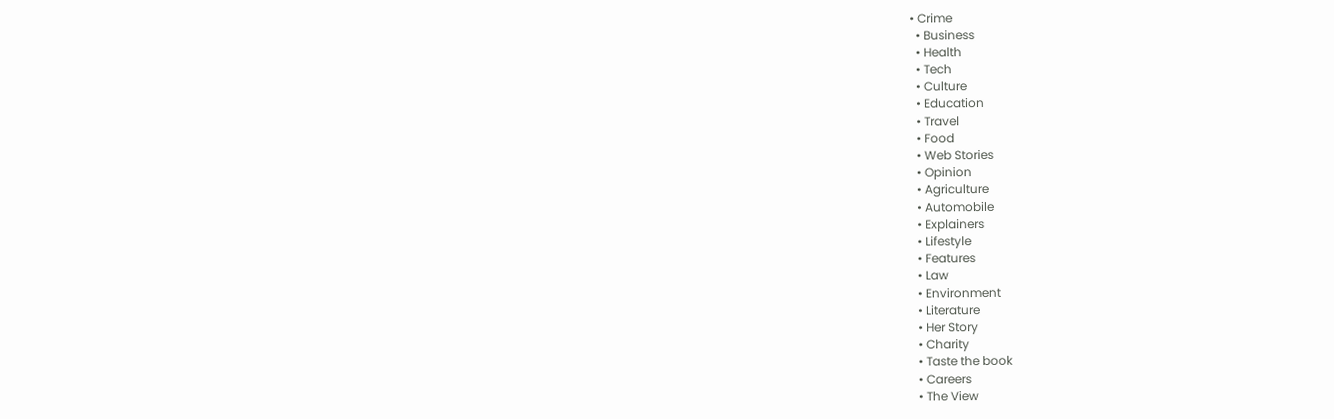• Crime
  • Business
  • Health
  • Tech
  • Culture
  • Education
  • Travel
  • Food
  • Web Stories
  • Opinion
  • Agriculture
  • Automobile
  • Explainers
  • Lifestyle
  • Features
  • Law
  • Environment
  • Literature
  • Her Story
  • Charity
  • Taste the book
  • Careers
  • The View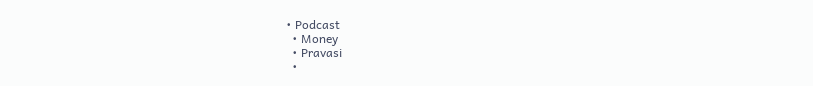• Podcast
  • Money
  • Pravasi
  •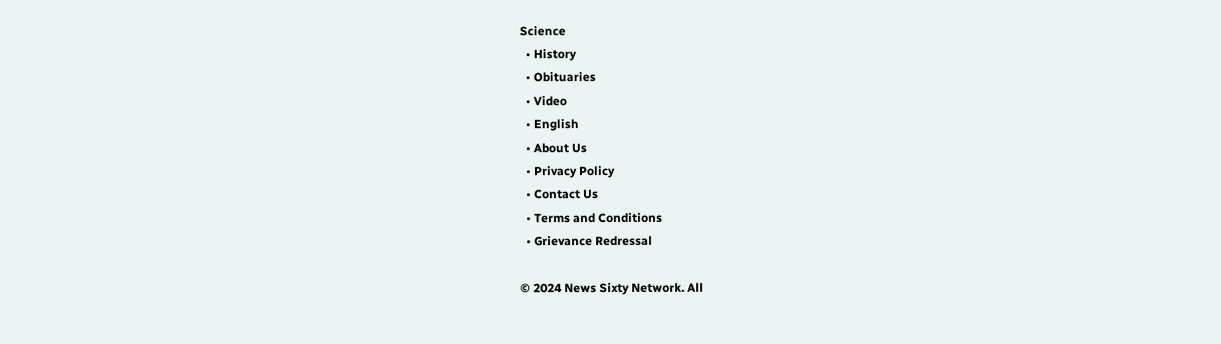Science
  • History
  • Obituaries
  • Video
  • English
  • About Us
  • Privacy Policy
  • Contact Us
  • Terms and Conditions
  • Grievance Redressal

© 2024 News Sixty Network. All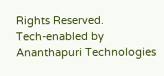Rights Reserved.
Tech-enabled by Ananthapuri Technologies